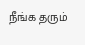நீங்க தரும்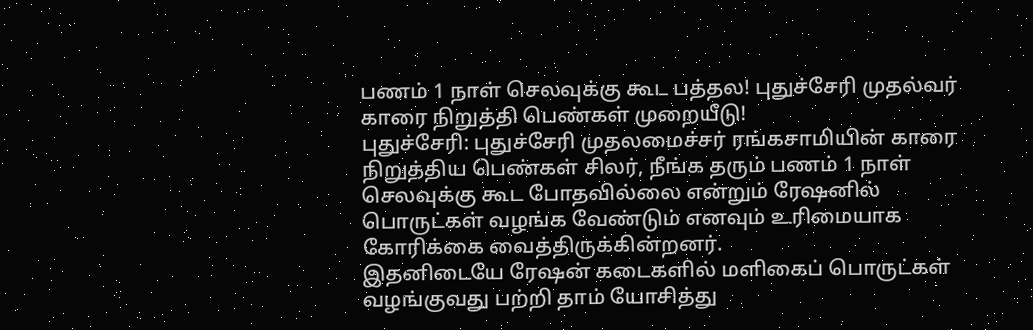பணம் 1 நாள் செலவுக்கு கூட பத்தல! புதுச்சேரி முதல்வர் காரை நிறுத்தி பெண்கள் முறையீடு!
புதுச்சேரி: புதுச்சேரி முதலமைச்சர் ரங்கசாமியின் காரை நிறுத்திய பெண்கள் சிலர், நீங்க தரும் பணம் 1 நாள் செலவுக்கு கூட போதவில்லை என்றும் ரேஷனில் பொருட்கள் வழங்க வேண்டும் எனவும் உரிமையாக கோரிக்கை வைத்திருக்கின்றனர்.
இதனிடையே ரேஷன் கடைகளில் மளிகைப் பொருட்கள் வழங்குவது பற்றி தாம் யோசித்து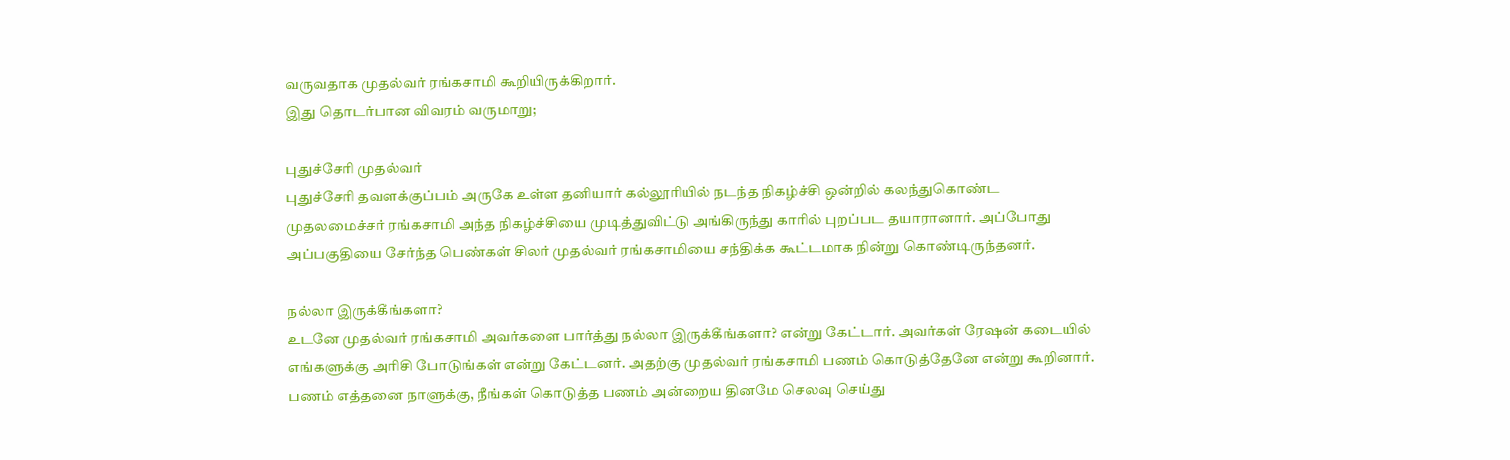வருவதாக முதல்வர் ரங்கசாமி கூறியிருக்கிறார்.
இது தொடர்பான விவரம் வருமாறு;

புதுச்சேரி முதல்வர்
புதுச்சேரி தவளக்குப்பம் அருகே உள்ள தனியார் கல்லூரியில் நடந்த நிகழ்ச்சி ஒன்றில் கலந்துகொண்ட முதலமைச்சர் ரங்கசாமி அந்த நிகழ்ச்சியை முடித்துவிட்டு அங்கிருந்து காரில் புறப்பட தயாரானார். அப்போது அப்பகுதியை சேர்ந்த பெண்கள் சிலர் முதல்வர் ரங்கசாமியை சந்திக்க கூட்டமாக நின்று கொண்டிருந்தனர்.

நல்லா இருக்கீங்களா?
உடனே முதல்வர் ரங்கசாமி அவர்களை பார்த்து நல்லா இருக்கீங்களா? என்று கேட்டார். அவர்கள் ரேஷன் கடையில் எங்களுக்கு அரிசி போடுங்கள் என்று கேட்டனர். அதற்கு முதல்வர் ரங்கசாமி பணம் கொடுத்தேனே என்று கூறினார். பணம் எத்தனை நாளுக்கு, நீங்கள் கொடுத்த பணம் அன்றைய தினமே செலவு செய்து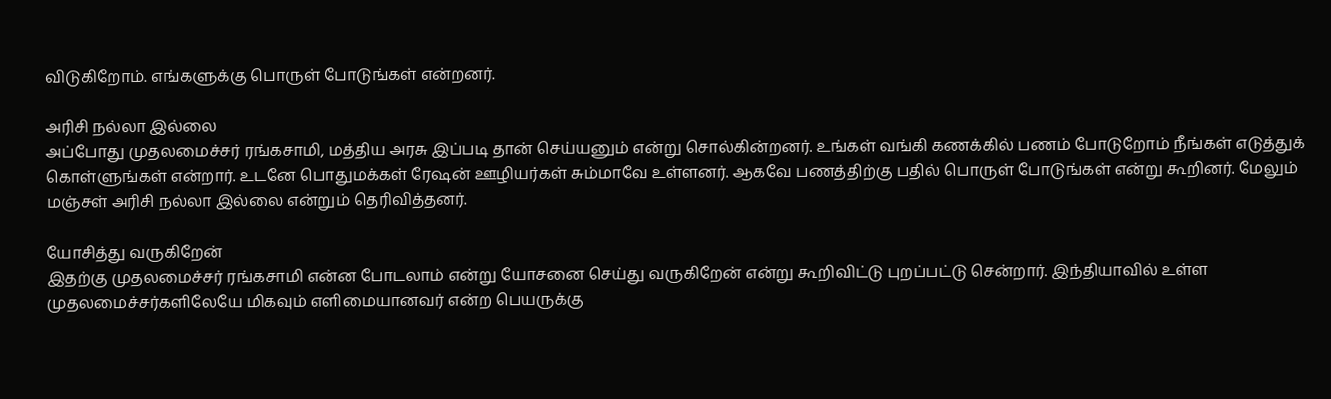விடுகிறோம். எங்களுக்கு பொருள் போடுங்கள் என்றனர்.

அரிசி நல்லா இல்லை
அப்போது முதலமைச்சர் ரங்கசாமி, மத்திய அரசு இப்படி தான் செய்யனும் என்று சொல்கின்றனர். உங்கள் வங்கி கணக்கில் பணம் போடுறோம் நீங்கள் எடுத்துக் கொள்ளுங்கள் என்றார். உடனே பொதுமக்கள் ரேஷன் ஊழியர்கள் சும்மாவே உள்ளனர். ஆகவே பணத்திற்கு பதில் பொருள் போடுங்கள் என்று கூறினர். மேலும் மஞ்சள் அரிசி நல்லா இல்லை என்றும் தெரிவித்தனர்.

யோசித்து வருகிறேன்
இதற்கு முதலமைச்சர் ரங்கசாமி என்ன போடலாம் என்று யோசனை செய்து வருகிறேன் என்று கூறிவிட்டு புறப்பட்டு சென்றார். இந்தியாவில் உள்ள முதலமைச்சர்களிலேயே மிகவும் எளிமையானவர் என்ற பெயருக்கு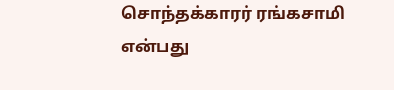சொந்தக்காரர் ரங்கசாமி என்பது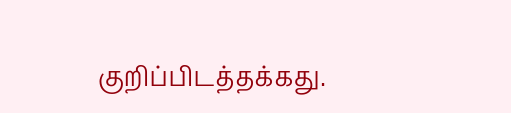குறிப்பிடத்தக்கது.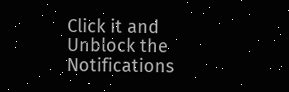Click it and Unblock the Notifications